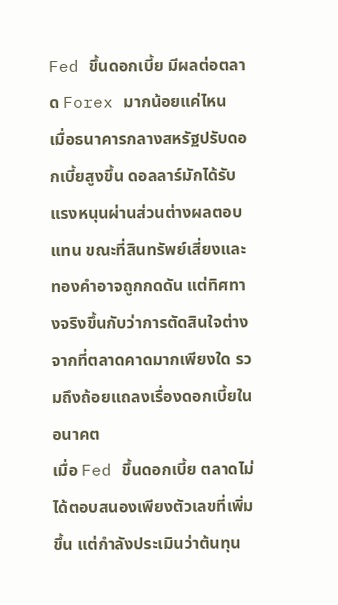Fed ขึ้นดอกเบี้ย มีผลต่อตลาด Forex มากน้อยแค่ไหน
เมื่อธนาคารกลางสหรัฐปรับดอกเบี้ยสูงขึ้น ดอลลาร์มักได้รับแรงหนุนผ่านส่วนต่างผลตอบแทน ขณะที่สินทรัพย์เสี่ยงและทองคำอาจถูกกดดัน แต่ทิศทางจริงขึ้นกับว่าการตัดสินใจต่างจากที่ตลาดคาดมากเพียงใด รวมถึงถ้อยแถลงเรื่องดอกเบี้ยในอนาคต
เมื่อ Fed ขึ้นดอกเบี้ย ตลาดไม่ได้ตอบสนองเพียงตัวเลขที่เพิ่มขึ้น แต่กำลังประเมินว่าต้นทุน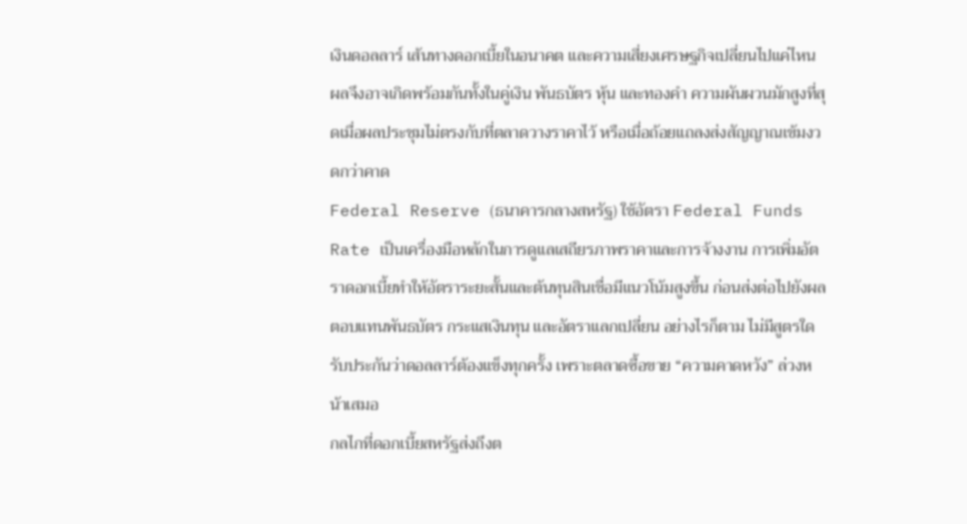เงินดอลลาร์ เส้นทางดอกเบี้ยในอนาคต และความเสี่ยงเศรษฐกิจเปลี่ยนไปแค่ไหน ผลจึงอาจเกิดพร้อมกันทั้งในคู่เงิน พันธบัตร หุ้น และทองคำ ความผันผวนมักสูงที่สุดเมื่อผลประชุมไม่ตรงกับที่ตลาดวางราคาไว้ หรือเมื่อถ้อยแถลงส่งสัญญาณเข้มงวดกว่าคาด
Federal Reserve (ธนาคารกลางสหรัฐ) ใช้อัตรา Federal Funds Rate เป็นเครื่องมือหลักในการดูแลเสถียรภาพราคาและการจ้างงาน การเพิ่มอัตราดอกเบี้ยทำให้อัตราระยะสั้นและต้นทุนสินเชื่อมีแนวโน้มสูงขึ้น ก่อนส่งต่อไปยังผลตอบแทนพันธบัตร กระแสเงินทุน และอัตราแลกเปลี่ยน อย่างไรก็ตาม ไม่มีสูตรใดรับประกันว่าดอลลาร์ต้องแข็งทุกครั้ง เพราะตลาดซื้อขาย “ความคาดหวัง” ล่วงหน้าเสมอ
กลไกที่ดอกเบี้ยสหรัฐส่งถึงต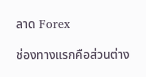ลาด Forex

ช่องทางแรกคือส่วนต่าง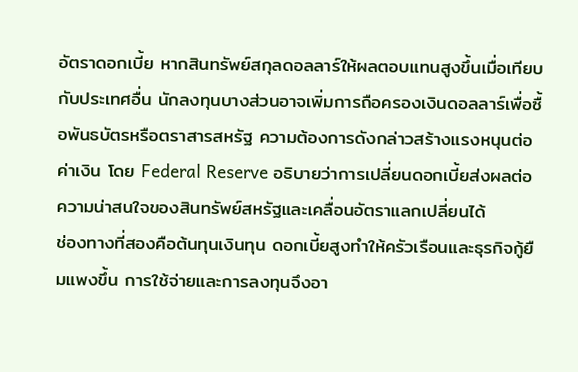อัตราดอกเบี้ย หากสินทรัพย์สกุลดอลลาร์ให้ผลตอบแทนสูงขึ้นเมื่อเทียบกับประเทศอื่น นักลงทุนบางส่วนอาจเพิ่มการถือครองเงินดอลลาร์เพื่อซื้อพันธบัตรหรือตราสารสหรัฐ ความต้องการดังกล่าวสร้างแรงหนุนต่อค่าเงิน โดย Federal Reserve อธิบายว่าการเปลี่ยนดอกเบี้ยส่งผลต่อความน่าสนใจของสินทรัพย์สหรัฐและเคลื่อนอัตราแลกเปลี่ยนได้
ช่องทางที่สองคือต้นทุนเงินทุน ดอกเบี้ยสูงทำให้ครัวเรือนและธุรกิจกู้ยืมแพงขึ้น การใช้จ่ายและการลงทุนจึงอา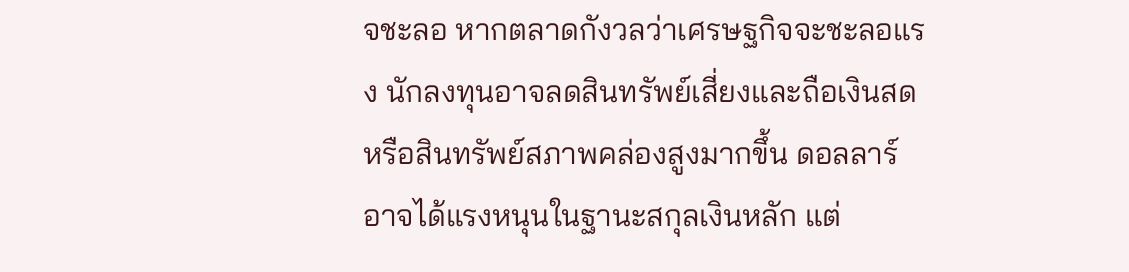จชะลอ หากตลาดกังวลว่าเศรษฐกิจจะชะลอแรง นักลงทุนอาจลดสินทรัพย์เสี่ยงและถือเงินสดหรือสินทรัพย์สภาพคล่องสูงมากขึ้น ดอลลาร์อาจได้แรงหนุนในฐานะสกุลเงินหลัก แต่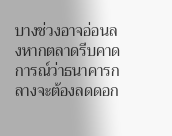บางช่วงอาจอ่อนลงหากตลาดรีบคาดการณ์ว่าธนาคารกลางจะต้องลดดอก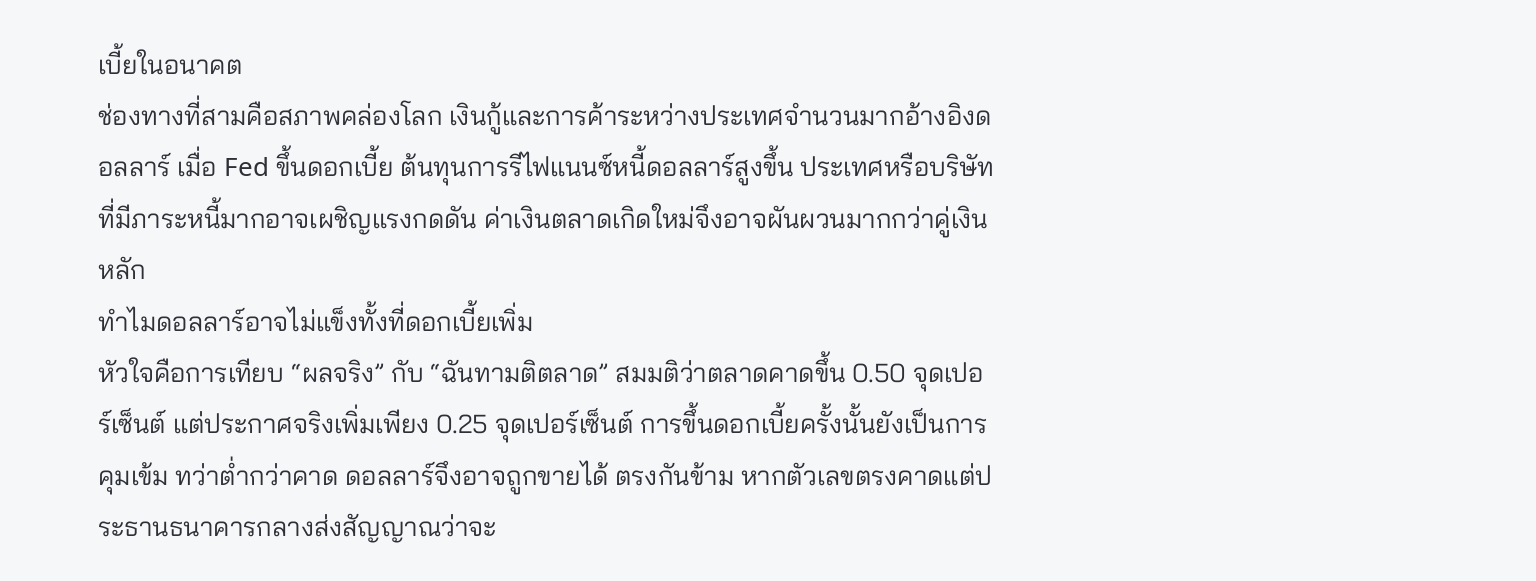เบี้ยในอนาคต
ช่องทางที่สามคือสภาพคล่องโลก เงินกู้และการค้าระหว่างประเทศจำนวนมากอ้างอิงดอลลาร์ เมื่อ Fed ขึ้นดอกเบี้ย ต้นทุนการรีไฟแนนซ์หนี้ดอลลาร์สูงขึ้น ประเทศหรือบริษัทที่มีภาระหนี้มากอาจเผชิญแรงกดดัน ค่าเงินตลาดเกิดใหม่จึงอาจผันผวนมากกว่าคู่เงินหลัก
ทำไมดอลลาร์อาจไม่แข็งทั้งที่ดอกเบี้ยเพิ่ม
หัวใจคือการเทียบ “ผลจริง” กับ “ฉันทามติตลาด” สมมติว่าตลาดคาดขึ้น 0.50 จุดเปอร์เซ็นต์ แต่ประกาศจริงเพิ่มเพียง 0.25 จุดเปอร์เซ็นต์ การขึ้นดอกเบี้ยครั้งนั้นยังเป็นการคุมเข้ม ทว่าต่ำกว่าคาด ดอลลาร์จึงอาจถูกขายได้ ตรงกันข้าม หากตัวเลขตรงคาดแต่ประธานธนาคารกลางส่งสัญญาณว่าจะ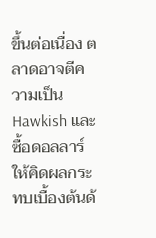ขึ้นต่อเนื่อง ตลาดอาจตีความเป็น Hawkish และซื้อดอลลาร์
ให้คิดผลกระทบเบื้องต้นด้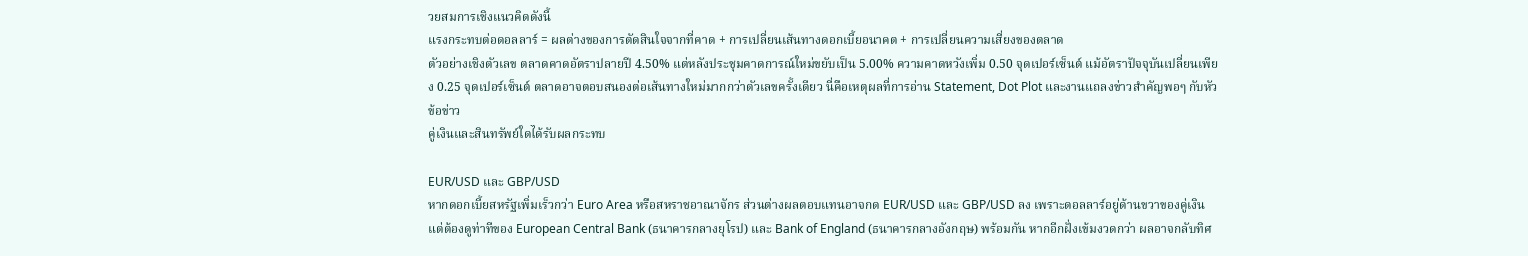วยสมการเชิงแนวคิดดังนี้
แรงกระทบต่อดอลลาร์ = ผลต่างของการตัดสินใจจากที่คาด + การเปลี่ยนเส้นทางดอกเบี้ยอนาคต + การเปลี่ยนความเสี่ยงของตลาด
ตัวอย่างเชิงตัวเลข ตลาดคาดอัตราปลายปี 4.50% แต่หลังประชุมคาดการณ์ใหม่ขยับเป็น 5.00% ความคาดหวังเพิ่ม 0.50 จุดเปอร์เซ็นต์ แม้อัตราปัจจุบันเปลี่ยนเพียง 0.25 จุดเปอร์เซ็นต์ ตลาดอาจตอบสนองต่อเส้นทางใหม่มากกว่าตัวเลขครั้งเดียว นี่คือเหตุผลที่การอ่าน Statement, Dot Plot และงานแถลงข่าวสำคัญพอๆ กับหัวข้อข่าว
คู่เงินและสินทรัพย์ใดได้รับผลกระทบ

EUR/USD และ GBP/USD
หากดอกเบี้ยสหรัฐเพิ่มเร็วกว่า Euro Area หรือสหราชอาณาจักร ส่วนต่างผลตอบแทนอาจกด EUR/USD และ GBP/USD ลง เพราะดอลลาร์อยู่ด้านขวาของคู่เงิน แต่ต้องดูท่าทีของ European Central Bank (ธนาคารกลางยุโรป) และ Bank of England (ธนาคารกลางอังกฤษ) พร้อมกัน หากอีกฝั่งเข้มงวดกว่า ผลอาจกลับทิศ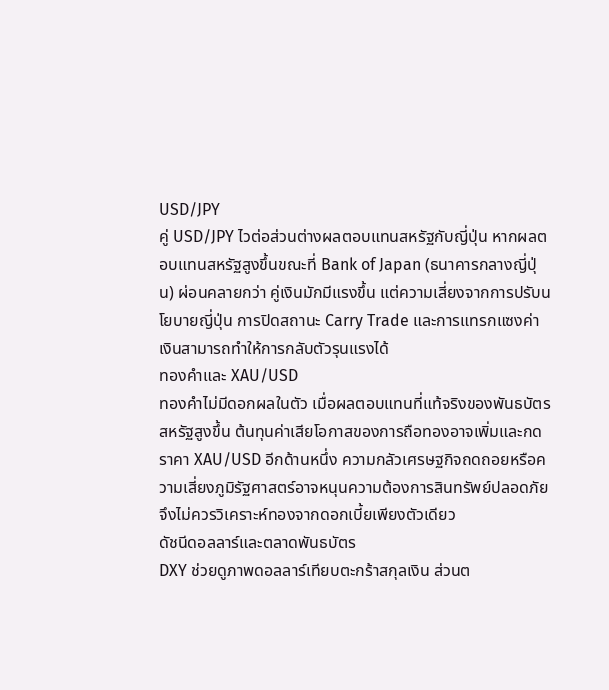USD/JPY
คู่ USD/JPY ไวต่อส่วนต่างผลตอบแทนสหรัฐกับญี่ปุ่น หากผลตอบแทนสหรัฐสูงขึ้นขณะที่ Bank of Japan (ธนาคารกลางญี่ปุ่น) ผ่อนคลายกว่า คู่เงินมักมีแรงขึ้น แต่ความเสี่ยงจากการปรับนโยบายญี่ปุ่น การปิดสถานะ Carry Trade และการแทรกแซงค่าเงินสามารถทำให้การกลับตัวรุนแรงได้
ทองคำและ XAU/USD
ทองคำไม่มีดอกผลในตัว เมื่อผลตอบแทนที่แท้จริงของพันธบัตรสหรัฐสูงขึ้น ต้นทุนค่าเสียโอกาสของการถือทองอาจเพิ่มและกดราคา XAU/USD อีกด้านหนึ่ง ความกลัวเศรษฐกิจถดถอยหรือความเสี่ยงภูมิรัฐศาสตร์อาจหนุนความต้องการสินทรัพย์ปลอดภัย จึงไม่ควรวิเคราะห์ทองจากดอกเบี้ยเพียงตัวเดียว
ดัชนีดอลลาร์และตลาดพันธบัตร
DXY ช่วยดูภาพดอลลาร์เทียบตะกร้าสกุลเงิน ส่วนต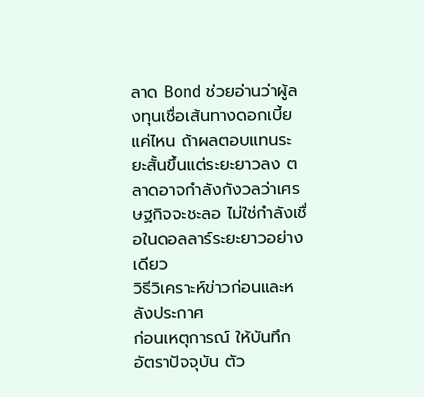ลาด Bond ช่วยอ่านว่าผู้ลงทุนเชื่อเส้นทางดอกเบี้ยแค่ไหน ถ้าผลตอบแทนระยะสั้นขึ้นแต่ระยะยาวลง ตลาดอาจกำลังกังวลว่าเศรษฐกิจจะชะลอ ไม่ใช่กำลังเชื่อในดอลลาร์ระยะยาวอย่างเดียว
วิธีวิเคราะห์ข่าวก่อนและหลังประกาศ
ก่อนเหตุการณ์ ให้บันทึกอัตราปัจจุบัน ตัว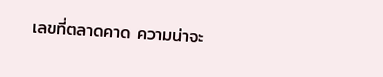เลขที่ตลาดคาด ความน่าจะ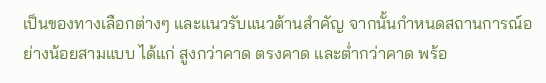เป็นของทางเลือกต่างๆ และแนวรับแนวต้านสำคัญ จากนั้นกำหนดสถานการณ์อย่างน้อยสามแบบ ได้แก่ สูงกว่าคาด ตรงคาด และต่ำกว่าคาด พร้อ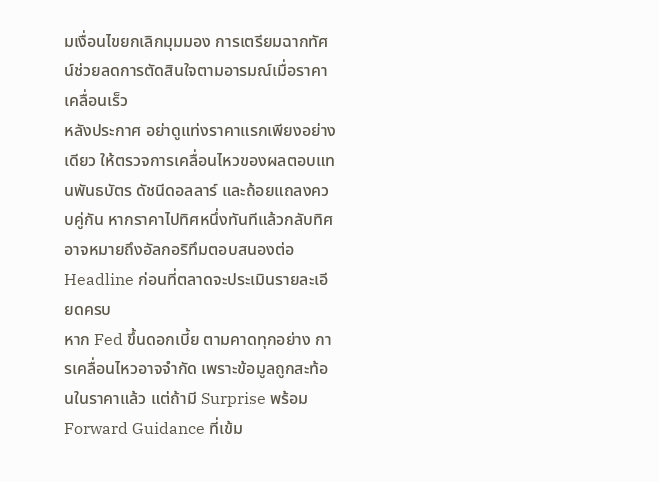มเงื่อนไขยกเลิกมุมมอง การเตรียมฉากทัศน์ช่วยลดการตัดสินใจตามอารมณ์เมื่อราคาเคลื่อนเร็ว
หลังประกาศ อย่าดูแท่งราคาแรกเพียงอย่างเดียว ให้ตรวจการเคลื่อนไหวของผลตอบแทนพันธบัตร ดัชนีดอลลาร์ และถ้อยแถลงควบคู่กัน หากราคาไปทิศหนึ่งทันทีแล้วกลับทิศ อาจหมายถึงอัลกอริทึมตอบสนองต่อ Headline ก่อนที่ตลาดจะประเมินรายละเอียดครบ
หาก Fed ขึ้นดอกเบี้ย ตามคาดทุกอย่าง การเคลื่อนไหวอาจจำกัด เพราะข้อมูลถูกสะท้อนในราคาแล้ว แต่ถ้ามี Surprise พร้อม Forward Guidance ที่เข้ม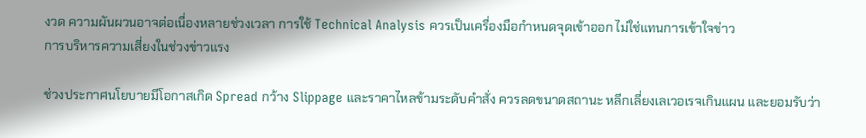งวด ความผันผวนอาจต่อเนื่องหลายช่วงเวลา การใช้ Technical Analysis ควรเป็นเครื่องมือกำหนดจุดเข้าออก ไม่ใช่แทนการเข้าใจข่าว
การบริหารความเสี่ยงในช่วงข่าวแรง

ช่วงประกาศนโยบายมีโอกาสเกิด Spread กว้าง Slippage และราคาไหลข้ามระดับคำสั่ง ควรลดขนาดสถานะ หลีกเลี่ยงเลเวอเรจเกินแผน และยอมรับว่า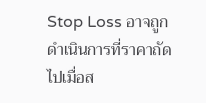Stop Loss อาจถูกดำเนินการที่ราคาถัดไปเมื่อส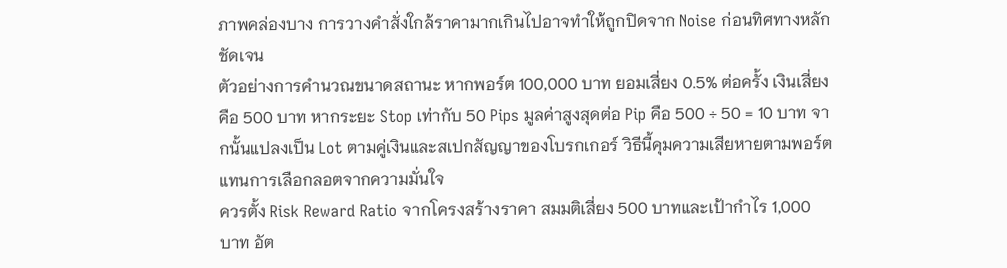ภาพคล่องบาง การวางคำสั่งใกล้ราคามากเกินไปอาจทำให้ถูกปิดจาก Noise ก่อนทิศทางหลักชัดเจน
ตัวอย่างการคำนวณขนาดสถานะ หากพอร์ต 100,000 บาท ยอมเสี่ยง 0.5% ต่อครั้ง เงินเสี่ยงคือ 500 บาท หากระยะ Stop เท่ากับ 50 Pips มูลค่าสูงสุดต่อ Pip คือ 500 ÷ 50 = 10 บาท จากนั้นแปลงเป็น Lot ตามคู่เงินและสเปกสัญญาของโบรกเกอร์ วิธีนี้คุมความเสียหายตามพอร์ต แทนการเลือกลอตจากความมั่นใจ
ควรตั้ง Risk Reward Ratio จากโครงสร้างราคา สมมติเสี่ยง 500 บาทและเป้ากำไร 1,000 บาท อัต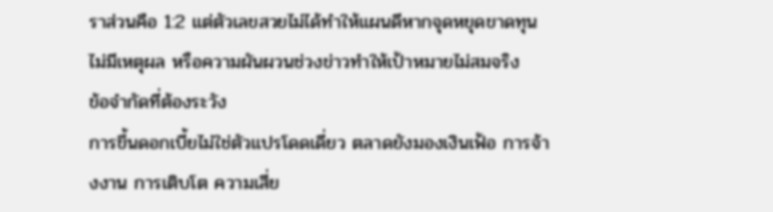ราส่วนคือ 1:2 แต่ตัวเลขสวยไม่ได้ทำให้แผนดีหากจุดหยุดขาดทุนไม่มีเหตุผล หรือความผันผวนช่วงข่าวทำให้เป้าหมายไม่สมจริง
ข้อจำกัดที่ต้องระวัง
การขึ้นดอกเบี้ยไม่ใช่ตัวแปรโดดเดี่ยว ตลาดยังมองเงินเฟ้อ การจ้างงาน การเติบโต ความเสี่ย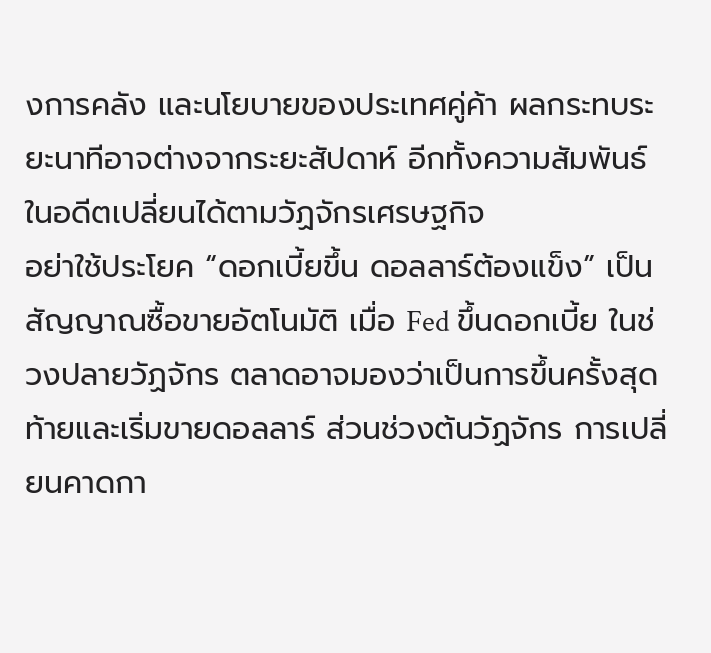งการคลัง และนโยบายของประเทศคู่ค้า ผลกระทบระยะนาทีอาจต่างจากระยะสัปดาห์ อีกทั้งความสัมพันธ์ในอดีตเปลี่ยนได้ตามวัฏจักรเศรษฐกิจ
อย่าใช้ประโยค “ดอกเบี้ยขึ้น ดอลลาร์ต้องแข็ง” เป็นสัญญาณซื้อขายอัตโนมัติ เมื่อ Fed ขึ้นดอกเบี้ย ในช่วงปลายวัฏจักร ตลาดอาจมองว่าเป็นการขึ้นครั้งสุดท้ายและเริ่มขายดอลลาร์ ส่วนช่วงต้นวัฏจักร การเปลี่ยนคาดกา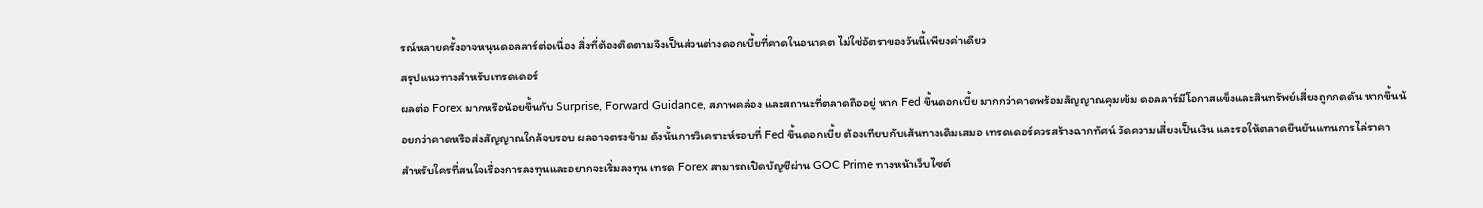รณ์หลายครั้งอาจหนุนดอลลาร์ต่อเนื่อง สิ่งที่ต้องติดตามจึงเป็นส่วนต่างดอกเบี้ยที่คาดในอนาคต ไม่ใช่อัตราของวันนี้เพียงค่าเดียว
สรุปแนวทางสำหรับเทรดเดอร์
ผลต่อ Forex มากหรือน้อยขึ้นกับ Surprise, Forward Guidance, สภาพคล่อง และสถานะที่ตลาดถืออยู่ หาก Fed ขึ้นดอกเบี้ย มากกว่าคาดพร้อมสัญญาณคุมเข้ม ดอลลาร์มีโอกาสแข็งและสินทรัพย์เสี่ยงถูกกดดัน หากขึ้นน้อยกว่าคาดหรือส่งสัญญาณใกล้จบรอบ ผลอาจตรงข้าม ดังนั้นการวิเคราะห์รอบที่ Fed ขึ้นดอกเบี้ย ต้องเทียบกับเส้นทางเดิมเสมอ เทรดเดอร์ควรสร้างฉากทัศน์ วัดความเสี่ยงเป็นเงิน และรอให้ตลาดยืนยันแทนการไล่ราคา
สำหรับใครที่สนใจเรื่องการลงทุนและอยากจะเริ่มลงทุน เทรด Forex สามารถเปิดบัญชีผ่าน GOC Prime ทางหน้าเว็บไซต์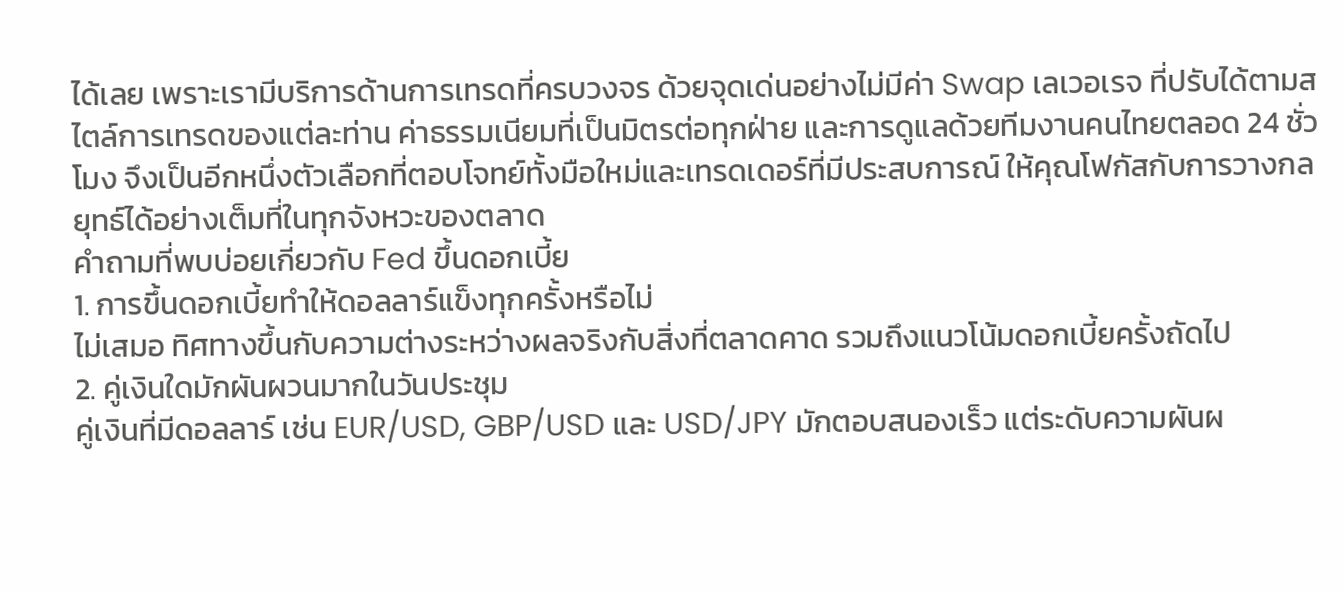ได้เลย เพราะเรามีบริการด้านการเทรดที่ครบวงจร ด้วยจุดเด่นอย่างไม่มีค่า Swap เลเวอเรจ ที่ปรับได้ตามสไตล์การเทรดของแต่ละท่าน ค่าธรรมเนียมที่เป็นมิตรต่อทุกฝ่าย และการดูแลด้วยทีมงานคนไทยตลอด 24 ชั่วโมง จึงเป็นอีกหนึ่งตัวเลือกที่ตอบโจทย์ทั้งมือใหม่และเทรดเดอร์ที่มีประสบการณ์ ให้คุณโฟกัสกับการวางกลยุทธ์ได้อย่างเต็มที่ในทุกจังหวะของตลาด
คำถามที่พบบ่อยเกี่ยวกับ Fed ขึ้นดอกเบี้ย
1. การขึ้นดอกเบี้ยทำให้ดอลลาร์แข็งทุกครั้งหรือไม่
ไม่เสมอ ทิศทางขึ้นกับความต่างระหว่างผลจริงกับสิ่งที่ตลาดคาด รวมถึงแนวโน้มดอกเบี้ยครั้งถัดไป
2. คู่เงินใดมักผันผวนมากในวันประชุม
คู่เงินที่มีดอลลาร์ เช่น EUR/USD, GBP/USD และ USD/JPY มักตอบสนองเร็ว แต่ระดับความผันผ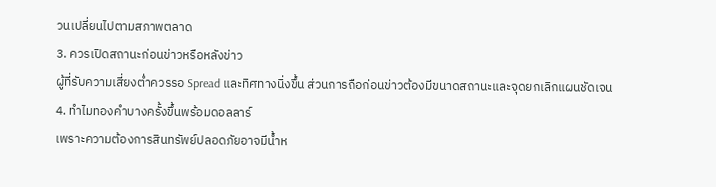วนเปลี่ยนไปตามสภาพตลาด
3. ควรเปิดสถานะก่อนข่าวหรือหลังข่าว
ผู้ที่รับความเสี่ยงต่ำควรรอ Spread และทิศทางนิ่งขึ้น ส่วนการถือก่อนข่าวต้องมีขนาดสถานะและจุดยกเลิกแผนชัดเจน
4. ทำไมทองคำบางครั้งขึ้นพร้อมดอลลาร์
เพราะความต้องการสินทรัพย์ปลอดภัยอาจมีน้ำห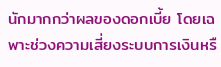นักมากกว่าผลของดอกเบี้ย โดยเฉพาะช่วงความเสี่ยงระบบการเงินหรื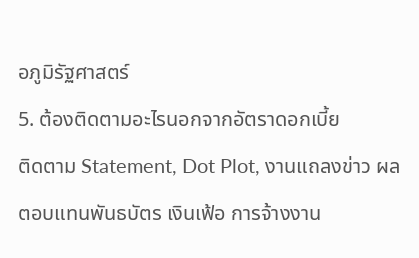อภูมิรัฐศาสตร์
5. ต้องติดตามอะไรนอกจากอัตราดอกเบี้ย
ติดตาม Statement, Dot Plot, งานแถลงข่าว ผลตอบแทนพันธบัตร เงินเฟ้อ การจ้างงาน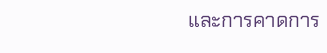และการคาดการ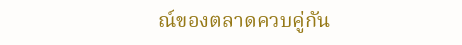ณ์ของตลาดควบคู่กัน